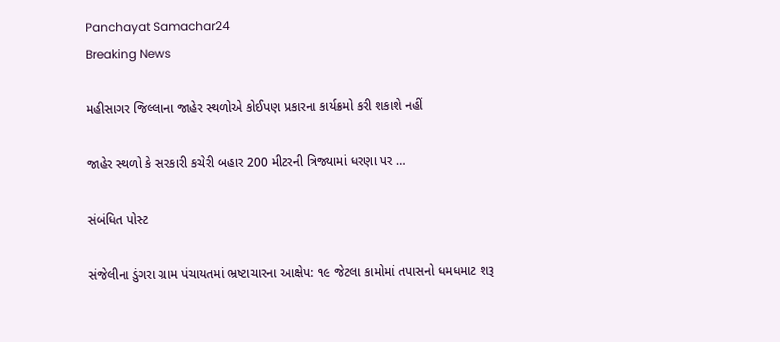Panchayat Samachar24
Breaking News

મહીસાગર જિલ્લાના જાહેર સ્થળોએ કોઈપણ પ્રકારના કાર્યક્રમો કરી શકાશે નહીં

જાહેર સ્થળો કે સરકારી કચેરી બહાર 200 મીટરની ત્રિજ્યામાં ધરણા પર …

સંબંધિત પોસ્ટ

સંજેલીના ડુંગરા ગ્રામ પંચાયતમાં ભ્રષ્ટાચારના આક્ષેપ: ૧૯ જેટલા કામોમાં તપાસનો ધમધમાટ શરૂ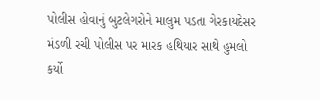પોલીસ હોવાનું બુટલેગરોને માલુમ પડતા ગેરકાયદેસર મંડળી રચી પોલીસ પર મારક હથિયાર સાથે હુમલો કર્યો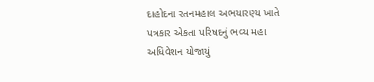દાહોદના રતનમહાલ અભયારણ્ય ખાતે પત્રકાર એકતા પરિષદનું ભવ્ય મહા અધિવેશન યોજાયું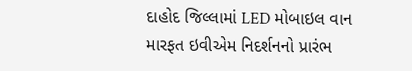દાહોદ જિલ્લામાં LED મોબાઇલ વાન મારફત ઇવીએમ નિદર્શનનો પ્રારંભ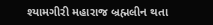શ્યામગીરી મહારાજ બ્રહ્મલીન થતા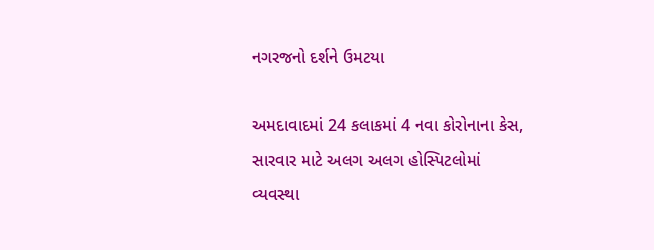નગરજનો દર્શને ઉમટયા

અમદાવાદમાં 24 કલાકમાં 4 નવા કોરોનાના કેસ, સારવાર માટે અલગ અલગ હોસ્પિટલોમાં વ્યવસ્થા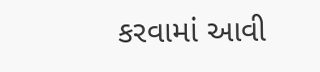કરવામાં આવી